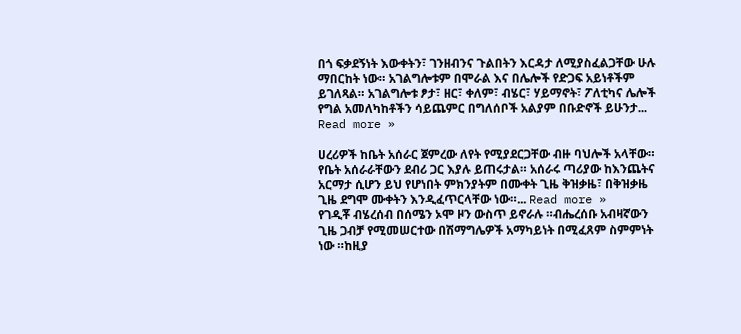በጎ ፍቃደኝነት እውቀትን፣ ገንዘብንና ጉልበትን እርዳታ ለሚያስፈልጋቸው ሁሉ ማበርከት ነው። አገልግሎቱም በሞራል እና በሌሎች የድጋፍ አይነቶችም ይገለጻል። አገልግሎቱ ፆታ፣ ዘር፣ ቀለም፣ ብሄር፣ ሃይማኖት፣ ፖለቲካና ሌሎች የግል አመለካከቶችን ሳይጨምር በግለሰቦች አልያም በቡድኖች ይሁንታ... Read more »

ሀረሪዎች ከቤት አሰራር ጀምረው ለየት የሚያደርጋቸው ብዙ ባህሎች አላቸው። የቤት አሰራራቸውን ደብሪ ጋር እያሉ ይጠሩታል። አሰራሩ ጣሪያው ከእንጨትና አርማታ ሲሆን ይህ የሆነበት ምክንያትም በሙቀት ጊዜ ቅዝቃዜ፣ በቅዝቃዜ ጊዜ ደግሞ ሙቀትን እንዲፈጥርላቸው ነው።... Read more »
የገዲቾ ብሄረሰብ በሰሜን ኦሞ ዞን ውስጥ ይኖራሉ ።ብሔረሰቡ አብዛኛውን ጊዜ ጋብቻ የሚመሠርተው በሽማግሌዎች አማካይነት በሚፈጸም ስምምነት ነው ።ከዚያ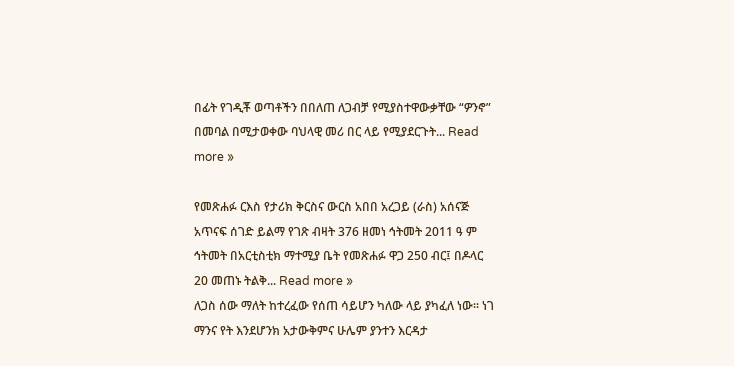በፊት የገዲቾ ወጣቶችን በበለጠ ለጋብቻ የሚያስተዋውቃቸው “ዎንኖ” በመባል በሚታወቀው ባህላዊ መሪ በር ላይ የሚያደርጉት... Read more »

የመጽሐፉ ርእስ የታሪክ ቅርስና ውርስ አበበ አረጋይ (ራስ) አሰናጅ አጥናፍ ሰገድ ይልማ የገጽ ብዛት 376 ዘመነ ኅትመት 2011 ዓ ም ኅትመት በአርቲስቲክ ማተሚያ ቤት የመጽሐፉ ዋጋ 250 ብር፤ በዶላር 20 መጠኑ ትልቅ... Read more »
ለጋስ ሰው ማለት ከተረፈው የሰጠ ሳይሆን ካለው ላይ ያካፈለ ነው። ነገ ማንና የት እንደሆንክ አታውቅምና ሁሌም ያንተን እርዳታ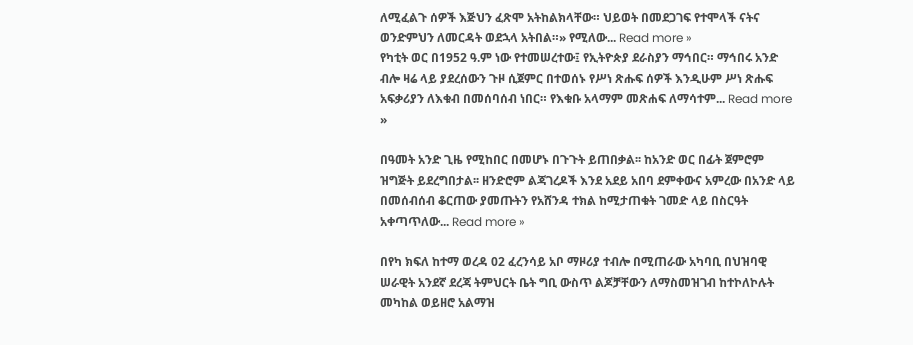ለሚፈልጉ ሰዎች እጅህን ፈጽሞ አትከልክላቸው። ህይወት በመደጋገፍ የተሞላች ናትና ወንድምህን ለመርዳት ወደኋላ አትበል።» የሚለው... Read more »
የካቲት ወር በ1952 ዓ.ም ነው የተመሠረተው፤ የኢትዮጵያ ደራስያን ማኅበር። ማኅበሩ አንድ ብሎ ዛሬ ላይ ያደረሰውን ጉዞ ሲጀምር በተወሰኑ የሥነ ጽሑፍ ሰዎች እንዲሁም ሥነ ጽሑፍ አፍቃሪያን ለእቁብ በመሰባሰብ ነበር። የእቁቡ አላማም መጽሐፍ ለማሳተም... Read more »

በዓመት አንድ ጊዜ የሚከበር በመሆኑ በጉጉት ይጠበቃል፡፡ ከአንድ ወር በፊት ጀምሮም ዝግጅት ይደረግበታል፡፡ ዘንድሮም ልጃገረዶች እንደ አደይ አበባ ደምቀውና አምረው በአንድ ላይ በመሰብሰብ ቆርጠው ያመጡትን የአሸንዳ ተክል ከሚታጠቁት ገመድ ላይ በስርዓት አቀጣጥለው... Read more »

በየካ ክፍለ ከተማ ወረዳ 02 ፈረንሳይ አቦ ማዞሪያ ተብሎ በሚጠራው አካባቢ በህዝባዊ ሠራዊት አንደኛ ደረጃ ትምህርት ቤት ግቢ ውስጥ ልጆቻቸውን ለማስመዝገብ ከተኮለኮሉት መካከል ወይዘሮ አልማዝ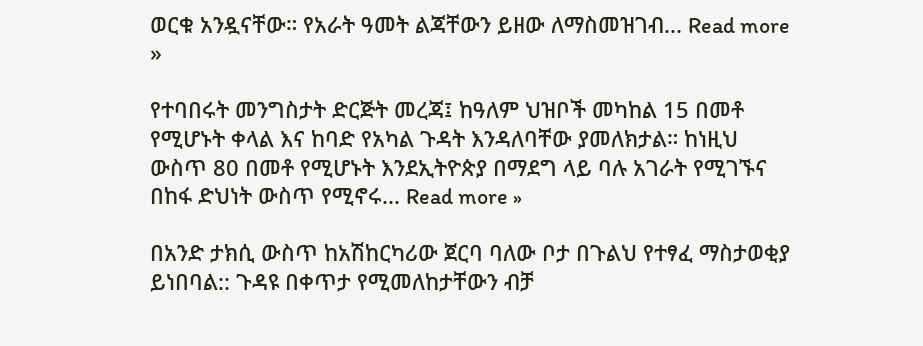ወርቁ አንዷናቸው። የአራት ዓመት ልጃቸውን ይዘው ለማስመዝገብ... Read more »

የተባበሩት መንግስታት ድርጅት መረጃ፤ ከዓለም ህዝቦች መካከል 15 በመቶ የሚሆኑት ቀላል እና ከባድ የአካል ጉዳት እንዳለባቸው ያመለክታል። ከነዚህ ውስጥ 80 በመቶ የሚሆኑት እንደኢትዮጵያ በማደግ ላይ ባሉ አገራት የሚገኙና በከፋ ድህነት ውስጥ የሚኖሩ... Read more »

በአንድ ታክሲ ውስጥ ከአሽከርካሪው ጀርባ ባለው ቦታ በጉልህ የተፃፈ ማስታወቂያ ይነበባል:: ጉዳዩ በቀጥታ የሚመለከታቸውን ብቻ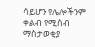ሳይሆን የሌሎችንም ቀልብ የሚስብ ማስታወቂያ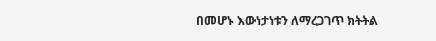በመሆኑ እውነታነቱን ለማረጋገጥ ክትትል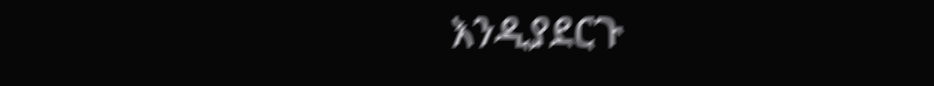እንዲያደርጉ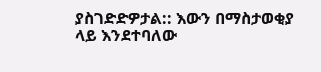ያስገድድዎታል:: እውን በማስታወቂያ ላይ እንደተባለው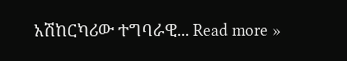አሽከርካሪው ተግባራዊ... Read more »